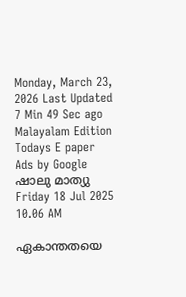Monday, March 23, 2026 Last Updated 7 Min 49 Sec ago Malayalam Edition
Todays E paper
Ads by Google
ഷാലു മാത്യു
Friday 18 Jul 2025 10.06 AM

ഏകാന്തതയെ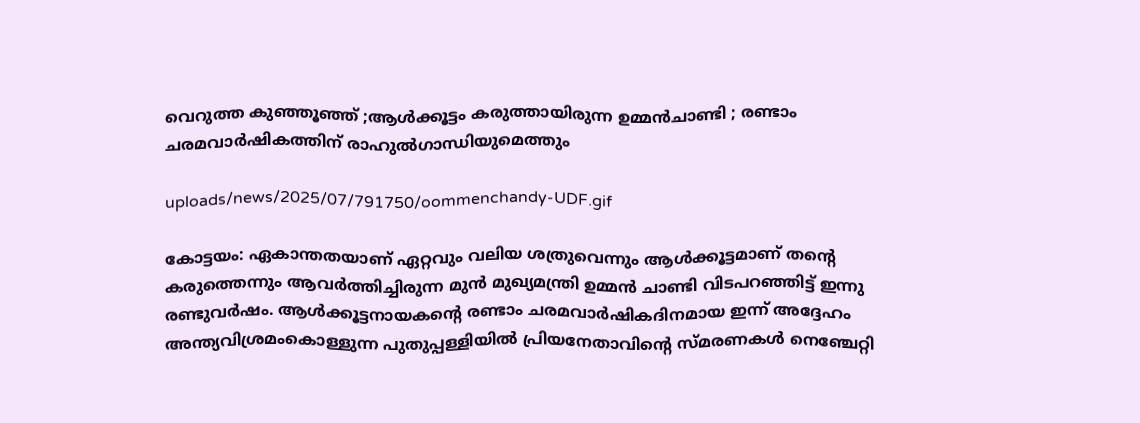വെറുത്ത കുഞ്ഞൂഞ്ഞ് ;ആള്‍ക്കൂട്ടം കരുത്തായിരുന്ന ഉമ്മന്‍ചാണ്ടി ; രണ്ടാം ചരമവാര്‍ഷികത്തിന് രാഹുല്‍ഗാന്ധിയുമെത്തും

uploads/news/2025/07/791750/oommenchandy-UDF.gif

കോട്ടയം: ഏകാന്തതയാണ് ഏറ്റവും വലിയ ശത്രുവെന്നും ആള്‍ക്കൂട്ടമാണ് തന്റെ കരുത്തെന്നും ആവര്‍ത്തിച്ചിരുന്ന മുന്‍ മുഖ്യമന്ത്രി ഉമ്മന്‍ ചാണ്ടി വിടപറഞ്ഞിട്ട് ഇന്നു രണ്ടുവര്‍ഷം. ആള്‍ക്കൂട്ടനായകന്റെ രണ്ടാം ചരമവാര്‍ഷികദിനമായ ഇന്ന് അദ്ദേഹം അന്ത്യവിശ്രമംകൊള്ളുന്ന പുതുപ്പള്ളിയില്‍ പ്രിയനേതാവിന്റെ സ്മരണകള്‍ നെഞ്ചേറ്റി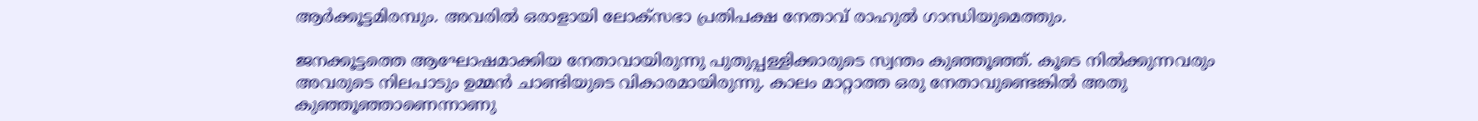ആര്‍ക്കൂട്ടമിരമ്പും. അവരില്‍ ഒരാളായി ലോക്‌സഭാ പ്രതിപക്ഷ നേതാവ് രാഹുല്‍ ഗാന്ധിയുമെത്തും.

ജനക്കൂട്ടത്തെ ആഘോഷമാക്കിയ നേതാവായിരുന്നു പുതുപ്പള്ളിക്കാരുടെ സ്വന്തം കുഞ്ഞൂഞ്ഞ്. കൂടെ നില്‍ക്കുന്നവരും അവരുടെ നിലപാടും ഉമ്മന്‍ ചാണ്ടിയുടെ വികാരമായിരുന്നു. കാലം മാറ്റാത്ത ഒരു നേതാവുണ്ടെങ്കില്‍ അതു കുഞ്ഞൂഞ്ഞാണെന്നാണു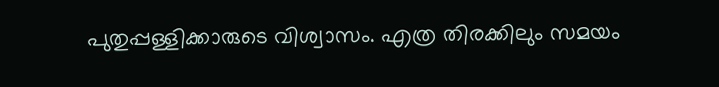പുതുപ്പള്ളിക്കാരുടെ വിശ്വാസം. എത്ര തിരക്കിലും സമയം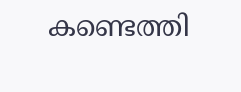കണ്ടെത്തി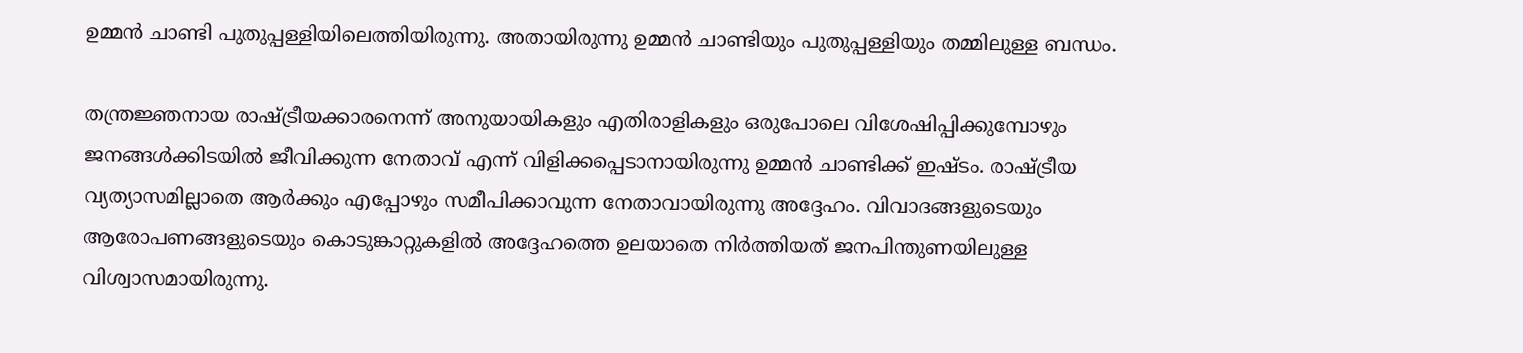ഉമ്മന്‍ ചാണ്ടി പുതുപ്പള്ളിയിലെത്തിയിരുന്നു. അതായിരുന്നു ഉമ്മന്‍ ചാണ്ടിയും പുതുപ്പള്ളിയും തമ്മിലുള്ള ബന്ധം.

തന്ത്രജ്ഞനായ രാഷ്ട്രീയക്കാരനെന്ന് അനുയായികളും എതിരാളികളും ഒരുപോലെ വിശേഷിപ്പിക്കുമ്പോഴും ജനങ്ങള്‍ക്കിടയില്‍ ജീവിക്കുന്ന നേതാവ് എന്ന് വിളിക്കപ്പെടാനായിരുന്നു ഉമ്മന്‍ ചാണ്ടിക്ക് ഇഷ്ടം. രാഷ്ട്രീയ വ്യത്യാസമില്ലാതെ ആര്‍ക്കും എപ്പോഴും സമീപിക്കാവുന്ന നേതാവായിരുന്നു അദ്ദേഹം. വിവാദങ്ങളുടെയും ആരോപണങ്ങളുടെയും കൊടുങ്കാറ്റുകളില്‍ അദ്ദേഹത്തെ ഉലയാതെ നിര്‍ത്തിയത് ജനപിന്തുണയിലുള്ള വിശ്വാസമായിരുന്നു.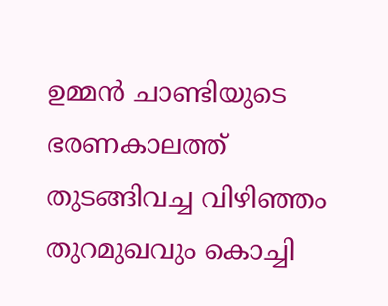ഉമ്മന്‍ ചാണ്ടിയുടെ ഭരണകാലത്ത് തുടങ്ങിവച്ച വിഴിഞ്ഞം തുറമുഖവും കൊച്ചി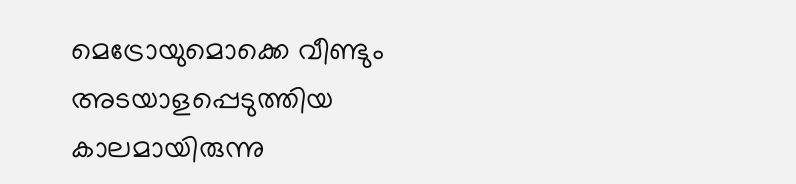മെട്രോയുമൊക്കെ വീണ്ടും അടയാളപ്പെടുത്തിയ കാലമായിരുന്നു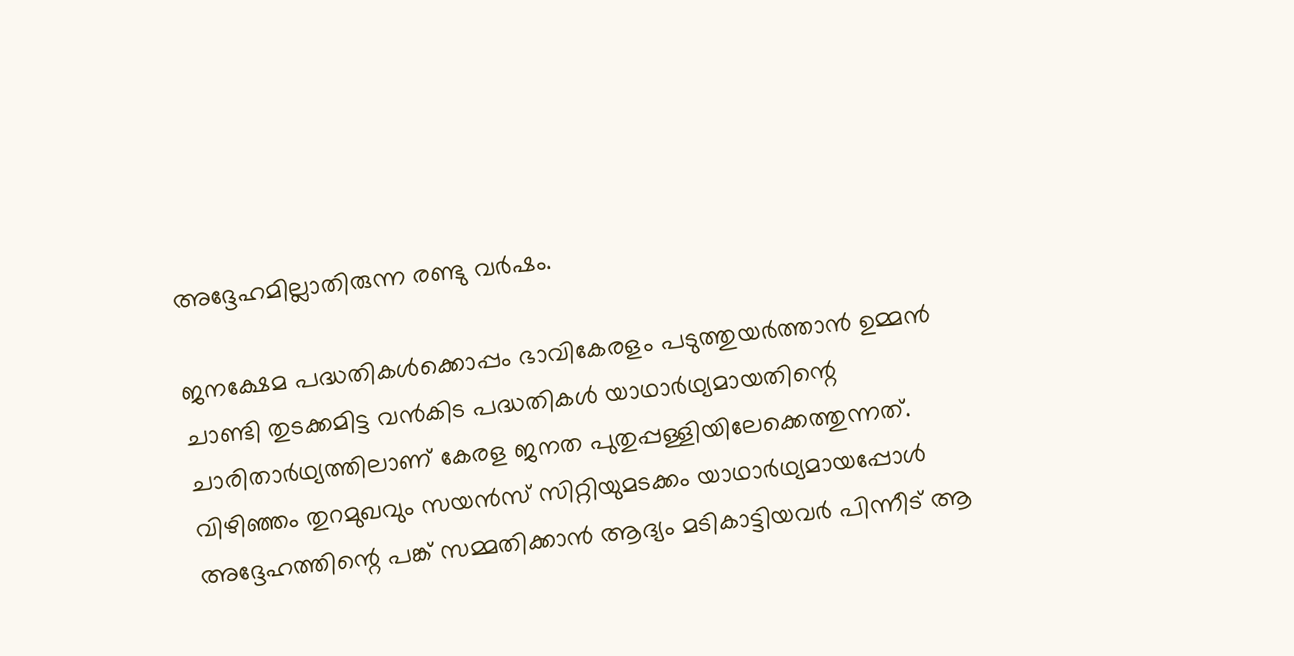അദ്ദേഹമില്ലാതിരുന്ന രണ്ടു വര്‍ഷം.

ജനക്ഷേമ പദ്ധതികള്‍ക്കൊപ്പം ഭാവികേരളം പടുത്തുയര്‍ത്താന്‍ ഉമ്മന്‍ ചാണ്ടി തുടക്കമിട്ട വന്‍കിട പദ്ധതികള്‍ യാഥാര്‍ഥ്യമായതിന്റെ ചാരിതാര്‍ഥ്യത്തിലാണ് കേരള ജനത പുതുപ്പള്ളിയിലേക്കെത്തുന്നത്. വിഴിഞ്ഞം തുറമുഖവും സയന്‍സ് സിറ്റിയുമടക്കം യാഥാര്‍ഥ്യമായപ്പോള്‍ അദ്ദേഹത്തിന്റെ പങ്ക് സമ്മതിക്കാന്‍ ആദ്യം മടികാട്ടിയവര്‍ പിന്നീട് ആ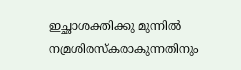ഇച്ഛാശക്തിക്കു മുന്നില്‍ നമ്രശിരസ്‌കരാകുന്നതിനും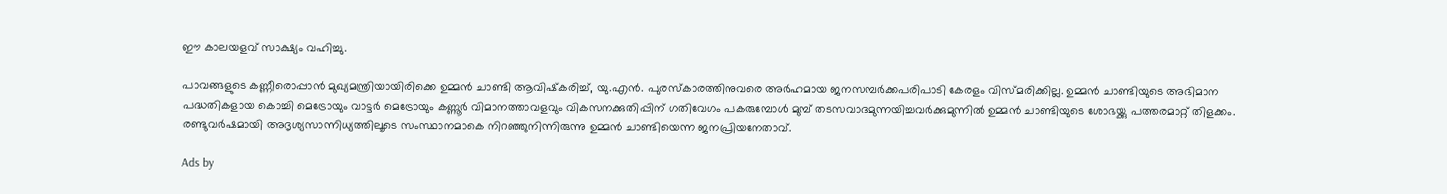ഈ കാലയളവ് സാക്ഷ്യം വഹിച്ചു.

പാവങ്ങളുടെ കണ്ണീരൊപ്പാന്‍ മുഖ്യമന്ത്രിയായിരിക്കെ ഉമ്മന്‍ ചാണ്ടി ആവിഷ്‌കരിച്ച്, യു.എന്‍. പുരസ്‌കാരത്തിനുവരെ അര്‍ഹമായ ജനസമ്പര്‍ക്കപരിപാടി കേരളം വിസ്മരിക്കില്ല. ഉമ്മന്‍ ചാണ്ടിയുടെ അഭിമാന പദ്ധതികളായ കൊച്ചി മെട്രോയും വാട്ടര്‍ മെട്രോയും കണ്ണൂര്‍ വിമാനത്താവളവും വികസനക്കുതിപ്പിന് ഗതിവേഗം പകരുമ്പോള്‍ മുമ്പ് തടസവാദമുന്നയിച്ചവര്‍ക്കുമുന്നില്‍ ഉമ്മന്‍ ചാണ്ടിയുടെ ശോഭയ്ക്കു പത്തരമാറ്റ് തിളക്കം. രണ്ടുവര്‍ഷമായി അദൃശ്യസാന്നിധ്യത്തിലൂടെ സംസ്ഥാനമാകെ നിറഞ്ഞുനിന്നിരുന്നു ഉമ്മന്‍ ചാണ്ടിയെന്ന ജനപ്രിയനേതാവ്.

Ads by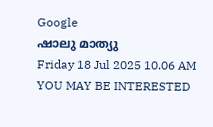Google
ഷാലു മാത്യു
Friday 18 Jul 2025 10.06 AM
YOU MAY BE INTERESTED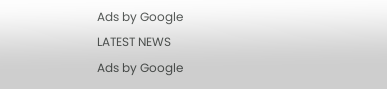Ads by Google
LATEST NEWS
Ads by Google